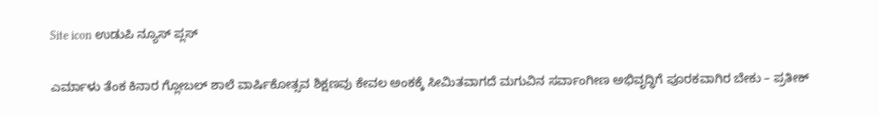Site icon ಉಡುಪಿ ನ್ಯೂಸ್ ಪ್ಲಸ್

ಎರ್ಮಾಳು ತೆಂಕ ಕಿನಾರ ಗ್ಲೋಬಲ್ ಶಾಲೆ ವಾರ್ಷಿಕೋತ್ಸವ ಶಿಕ್ಷಣವು ಕೇವಲ ಅಂಕಕ್ಕೆ ಸೀಮಿತವಾಗದೆ ಮಗುವಿನ ಸರ್ವಾಂಗೀಣ ಅಭಿವೃದ್ಧಿಗೆ ಪೂರಕವಾಗಿರ ಬೇಕು – ಪ್ರತೀಕ್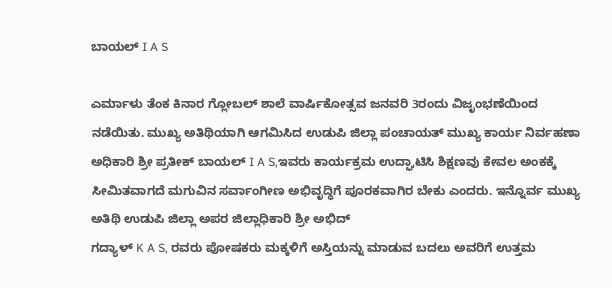ಬಾಯಲ್ I A S

ಎರ್ಮಾಳು ತೆಂಕ ಕಿನಾರ ಗ್ಲೋಬಲ್ ಶಾಲೆ ವಾರ್ಷಿಕೋತ್ಸವ ಜನವರಿ 3ರಂದು ವಿಜೃಂಭಣೆಯಿಂದ ನಡೆಯಿತು. ಮುಖ್ಯ ಅತಿಥಿಯಾಗಿ ಆಗಮಿಸಿದ ಉಡುಪಿ ಜಿಲ್ಲಾ ಪಂಚಾಯತ್ ಮುಖ್ಯ ಕಾರ್ಯ ನಿರ್ವಹಣಾ ಅಧಿಕಾರಿ ಶ್ರೀ ಪ್ರತೀಕ್ ಬಾಯಲ್ I A S,ಇವರು ಕಾರ್ಯಕ್ರಮ ಉದ್ಘಾಟಿಸಿ ಶಿಕ್ಷಣವು ಕೇವಲ ಅಂಕಕ್ಕೆ ಸೀಮಿತವಾಗದೆ ಮಗುವಿನ ಸರ್ವಾಂಗೀಣ ಅಭಿವೃದ್ಧಿಗೆ ಪೂರಕವಾಗಿರ ಬೇಕು ಎಂದರು. ಇನ್ನೊರ್ವ ಮುಖ್ಯ ಅತಿಥಿ ಉಡುಪಿ ಜಿಲ್ಲಾ ಅಪರ ಜಿಲ್ಲಾಧಿಕಾರಿ ಶ್ರೀ ಅಭಿದ್
ಗದ್ಯಾಳ್ K A S, ರವರು ಪೋಷಕರು ಮಕ್ಕಳಿಗೆ ಅಸ್ತಿಯನ್ನು ಮಾಡುವ ಬದಲು ಅವರಿಗೆ ಉತ್ತಮ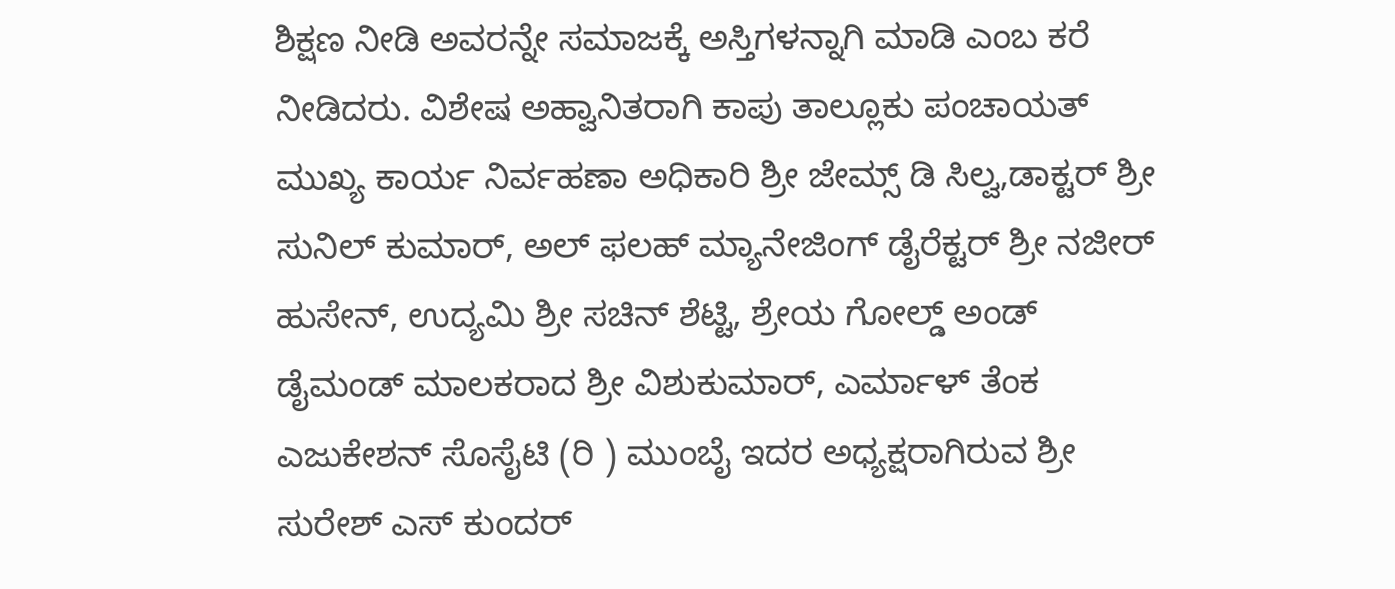ಶಿಕ್ಷಣ ನೀಡಿ ಅವರನ್ನೇ ಸಮಾಜಕ್ಕೆ ಅಸ್ತಿಗಳನ್ನಾಗಿ ಮಾಡಿ ಎಂಬ ಕರೆ ನೀಡಿದರು. ವಿಶೇಷ ಅಹ್ವಾನಿತರಾಗಿ ಕಾಪು ತಾಲ್ಲೂಕು ಪಂಚಾಯತ್ ಮುಖ್ಯ ಕಾರ್ಯ ನಿರ್ವಹಣಾ ಅಧಿಕಾರಿ ಶ್ರೀ ಜೇಮ್ಸ್ ಡಿ ಸಿಲ್ವ,ಡಾಕ್ಟರ್ ಶ್ರೀ ಸುನಿಲ್ ಕುಮಾರ್, ಅಲ್ ಫಲಹ್ ಮ್ಯಾನೇಜಿಂಗ್ ಡೈರೆಕ್ಟರ್ ಶ್ರೀ ನಜೀರ್
ಹುಸೇನ್, ಉದ್ಯಮಿ ಶ್ರೀ ಸಚಿನ್ ಶೆಟ್ಟಿ, ಶ್ರೇಯ ಗೋಲ್ಡ್ ಅಂಡ್ ಡೈಮಂಡ್ ಮಾಲಕರಾದ ಶ್ರೀ ವಿಶುಕುಮಾರ್, ಎರ್ಮಾಳ್ ತೆಂಕ ಎಜುಕೇಶನ್ ಸೊಸೈಟಿ (ರಿ ) ಮುಂಬೈ ಇದರ ಅಧ್ಯಕ್ಷರಾಗಿರುವ ಶ್ರೀ ಸುರೇಶ್ ಎಸ್ ಕುಂದರ್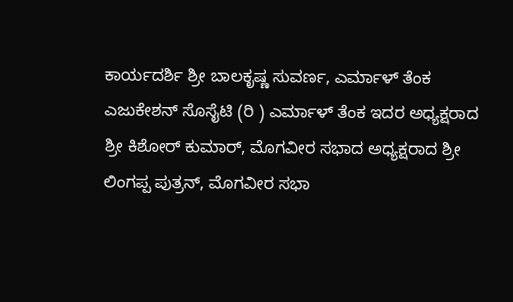ಕಾರ್ಯದರ್ಶಿ ಶ್ರೀ ಬಾಲಕೃಷ್ಣ ಸುವರ್ಣ, ಎರ್ಮಾಳ್ ತೆಂಕ ಎಜುಕೇಶನ್ ಸೊಸೈಟಿ (ರಿ ) ಎರ್ಮಾಳ್ ತೆಂಕ ಇದರ ಅಧ್ಯಕ್ಷರಾದ ಶ್ರೀ ಕಿಶೋರ್ ಕುಮಾರ್, ಮೊಗವೀರ ಸಭಾದ ಅಧ್ಯಕ್ಷರಾದ ಶ್ರೀ ಲಿಂಗಪ್ಪ ಪುತ್ರನ್, ಮೊಗವೀರ ಸಭಾ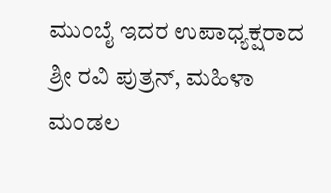ಮುಂಬೈ ಇದರ ಉಪಾಧ್ಯಕ್ಷರಾದ ಶ್ರೀ ರವಿ ಪುತ್ರನ್, ಮಹಿಳಾ ಮಂಡಲ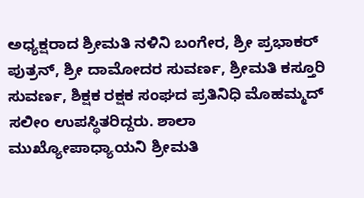ಅಧ್ಯಕ್ಷರಾದ ಶ್ರೀಮತಿ ನಳಿನಿ ಬಂಗೇರ, ಶ್ರೀ ಪ್ರಭಾಕರ್ ಪುತ್ರನ್, ಶ್ರೀ ದಾಮೋದರ ಸುವರ್ಣ, ಶ್ರೀಮತಿ ಕಸ್ತೂರಿ ಸುವರ್ಣ, ಶಿಕ್ಷಕ ರಕ್ಷಕ ಸಂಘದ ಪ್ರತಿನಿಧಿ ಮೊಹಮ್ಮದ್ ಸಲೀಂ ಉಪಸ್ಥಿತರಿದ್ದರು. ಶಾಲಾ ಮುಖ್ಯೋಪಾಧ್ಯಾಯನಿ ಶ್ರೀಮತಿ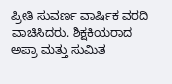ಪ್ರೀತಿ ಸುವರ್ಣ ವಾರ್ಷಿಕ ವರದಿ ವಾಚಿಸಿದರು. ಶಿಕ್ಷಕಿಯರಾದ ಅಪ್ರಾ ಮತ್ತು ಸುಮಿತ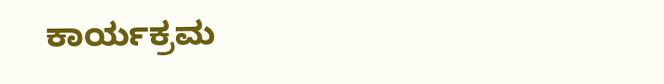ಕಾರ್ಯಕ್ರಮ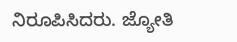ನಿರೂಪಿಸಿದರು. ಜ್ಯೋತಿ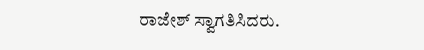ರಾಜೇಶ್ ಸ್ವಾಗತಿಸಿದರು.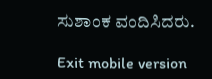ಸುಶಾಂಕ ವಂದಿಸಿದರು.

Exit mobile version